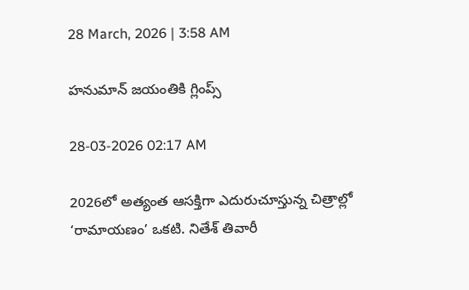28 March, 2026 | 3:58 AM

హనుమాన్ జయంతికి గ్లింప్స్

28-03-2026 02:17 AM

2026లో అత్యంత ఆసక్తిగా ఎదురుచూస్తున్న చిత్రాల్లో ‘రామాయణం’ ఒకటి. నితేశ్ తివారీ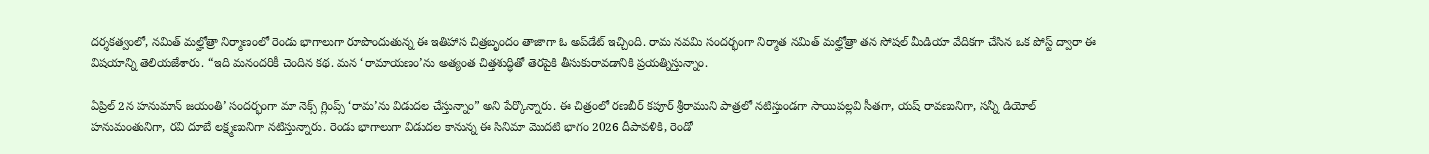దర్శకత్వంలో, నమిత్ మల్హోత్రా నిర్మాణంలో రెండు భాగాలుగా రూపొందుతున్న ఈ ఇతిహాస చిత్రబృందం తాజాగా ఓ అప్‌డేట్ ఇచ్చింది. రామ నవమి సందర్భంగా నిర్మాత నమిత్ మల్హోత్రా తన సోషల్ మీడియా వేదికగా చేసిన ఒక పోస్ట్ ద్వారా ఈ విషయాన్ని తెలియజేశారు. “ఇది మనందరికీ చెందిన కథ. మన ‘రామాయణం’ను అత్యంత చిత్తశుద్ధితో తెరపైకి తీసుకురావడానికి ప్రయత్నిస్తున్నాం.

ఏప్రిల్ 2న హనుమాన్ జయంతి’ సందర్భంగా మా నెక్స్ గ్లింప్స్ ‘రామ’ను విడుదల చేస్తున్నాం” అని పేర్కొన్నారు. ఈ చిత్రంలో రణబీర్ కపూర్ శ్రీరాముని పాత్రలో నటిస్తుండగా సాయిపల్లవి సీతగా, యష్ రావణునిగా, సన్నీ డియోల్ హనుమంతునిగా, రవి దూబే లక్ష్మణునిగా నటిస్తున్నారు. రెండు భాగాలుగా విడుదల కానున్న ఈ సినిమా మొదటి భాగం 2026 దీపావళికి, రెండో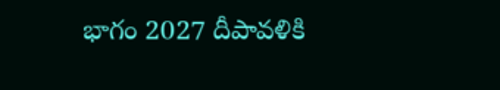భాగం 2027 దీపావళికి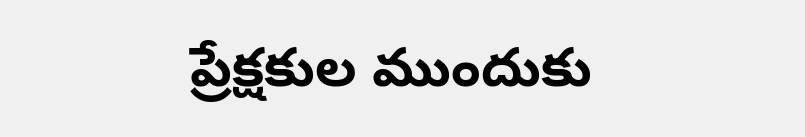ప్రేక్షకుల ముందుకు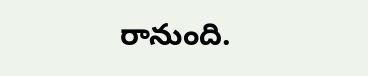రానుంది.